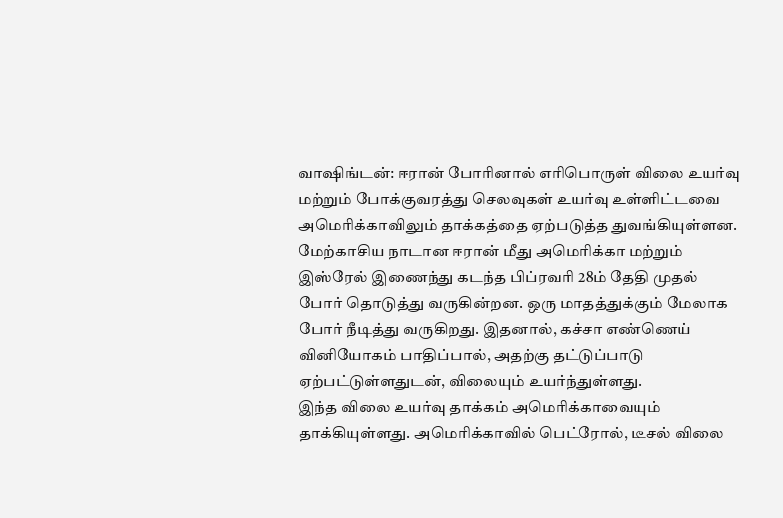வாஷிங்டன்: ஈரான் போரினால் எரிபொருள் விலை உயர்வு மற்றும் போக்குவரத்து செலவுகள் உயர்வு உள்ளிட்டவை அமெரிக்காவிலும் தாக்கத்தை ஏற்படுத்த துவங்கியுள்ளன.
மேற்காசிய நாடான ஈரான் மீது அமெரிக்கா மற்றும் இஸ்ரேல் இணைந்து கடந்த பிப்ரவரி 28ம் தேதி முதல் போர் தொடுத்து வருகின்றன. ஒரு மாதத்துக்கும் மேலாக போர் நீடித்து வருகிறது. இதனால், கச்சா எண்ணெய் வினியோகம் பாதிப்பால், அதற்கு தட்டுப்பாடு ஏற்பட்டுள்ளதுடன், விலையும் உயர்ந்துள்ளது.
இந்த விலை உயர்வு தாக்கம் அமெரிக்காவையும் தாக்கியுள்ளது. அமெரிக்காவில் பெட்ரோல், டீசல் விலை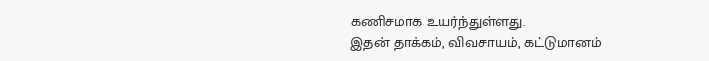கணிசமாக உயர்ந்துள்ளது.
இதன் தாக்கம், விவசாயம், கட்டுமானம்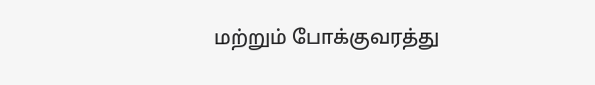மற்றும் போக்குவரத்து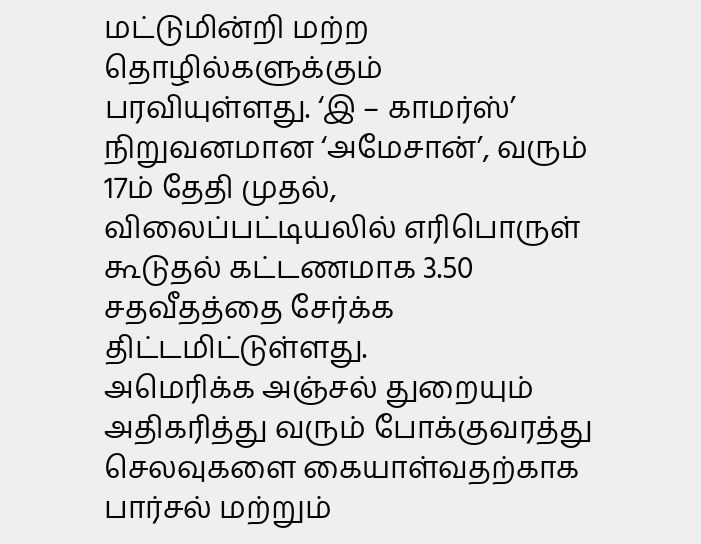மட்டுமின்றி மற்ற தொழில்களுக்கும் பரவியுள்ளது. ‘இ – காமர்ஸ்’ நிறுவனமான ‘அமேசான்’, வரும் 17ம் தேதி முதல், விலைப்பட்டியலில் எரிபொருள் கூடுதல் கட்டணமாக 3.50 சதவீதத்தை சேர்க்க திட்டமிட்டுள்ளது.
அமெரிக்க அஞ்சல் துறையும் அதிகரித்து வரும் போக்குவரத்து செலவுகளை கையாள்வதற்காக பார்சல் மற்றும்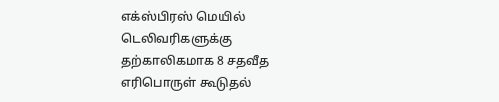எக்ஸ்பிரஸ் மெயில் டெலிவரிகளுக்கு தற்காலிகமாக 8 சதவீத எரிபொருள் கூடுதல்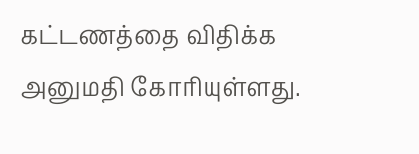கட்டணத்தை விதிக்க அனுமதி கோரியுள்ளது.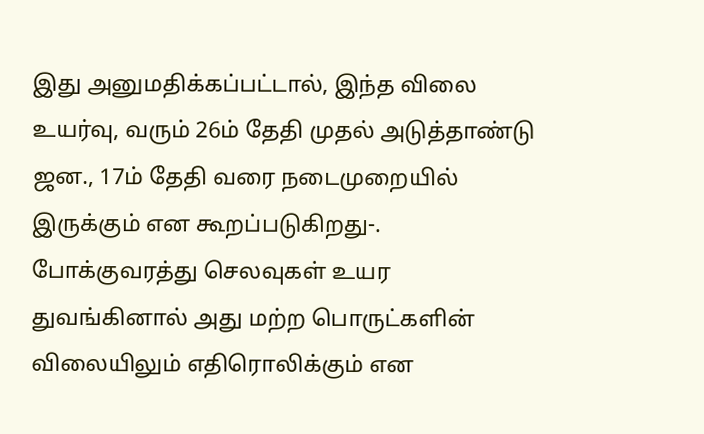இது அனுமதிக்கப்பட்டால், இந்த விலை உயர்வு, வரும் 26ம் தேதி முதல் அடுத்தாண்டு ஜன., 17ம் தேதி வரை நடைமுறையில் இருக்கும் என கூறப்படுகிறது-.
போக்குவரத்து செலவுகள் உயர துவங்கினால் அது மற்ற பொருட்களின் விலையிலும் எதிரொலிக்கும் என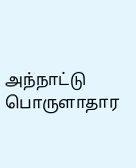அந்நாட்டு பொருளாதார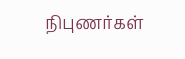நிபுணர்கள்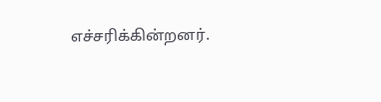எச்சரிக்கின்றனர்.